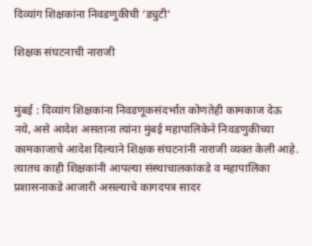दिव्यांग शिक्षकांना निवडणुकीची ‘ड्युटी’

शिक्षक संघटनाची नाराजी


मुंबई : दिव्यांग शिक्षकांना निवडणूकसंदर्भात कोणतेही कामकाज देऊ नये, असे आदेश असताना त्यांना मुंबई महापालिकेने निवडणुकीच्या कामकाजाचे आदेश दिल्याने शिक्षक संघटनांनी नाराजी व्यक्त केली आहे. त्यातच काही शिक्षकांनी आपल्या संस्थाचालकांकडे व महापालिका प्रशासनाकडे आजारी असल्याचे कागदपत्र सादर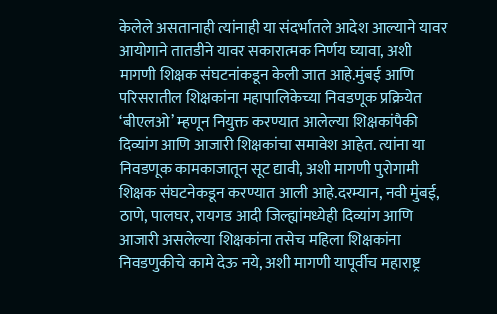केलेले असतानाही त्यांनाही या संदर्भातले आदेश आल्याने यावर आयोगाने तातडीने यावर सकारात्मक निर्णय घ्यावा, अशी मागणी शिक्षक संघटनांकडून केली जात आहे.मुंबई आणि परिसरातील शिक्षकांना महापालिकेच्या निवडणूक प्रक्रियेत ‘बीएलओ’ म्हणून नियुक्त करण्यात आलेल्या शिक्षकांपैकी दिव्यांग आणि आजारी शिक्षकांचा समावेश आहेत. त्यांना या निवडणूक कामकाजातून सूट द्यावी, अशी मागणी पुरोगामी शिक्षक संघटनेकडून करण्यात आली आहे.दरम्यान, नवी मुंबई, ठाणे, पालघर, रायगड आदी जिल्ह्यांमध्येही दिव्यांग आणि आजारी असलेल्या शिक्षकांना तसेच महिला शिक्षकांना निवडणुकीचे कामे देऊ नये, अशी मागणी यापूर्वीच महाराष्ट्र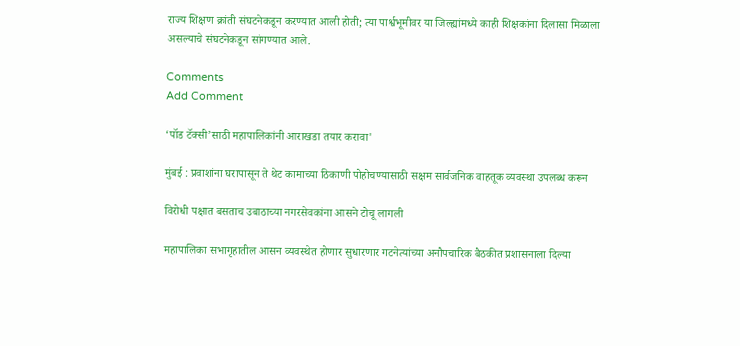राज्य शिक्षण क्रांती संघटनेकडून करण्यात आली होती; त्या पार्श्वभूमीवर या जिल्ह्यांमध्ये काही शिक्षकांना दिलासा मिळाला असल्याचे संघटनेकडून सांगण्यात आले.

Comments
Add Comment

‘पॉड टॅक्सी’साठी महापालिकांनी आराखडा तयार करावा'

मुंबई : प्रवाशांना घरापासून ते थेट कामाच्या ठिकाणी पोहोचण्यासाठी सक्षम सार्वजनिक वाहतूक व्यवस्था उपलब्ध करून

विरोधी पक्षात बसताच उबाठाच्या नगरसेवकांना आसने टोचू लागली

महापालिका सभागृहातील आसन व्यवस्थेत होणार सुधारणार गटनेत्यांच्या अनौपचारिक बैठकीत प्रशासनाला दिल्या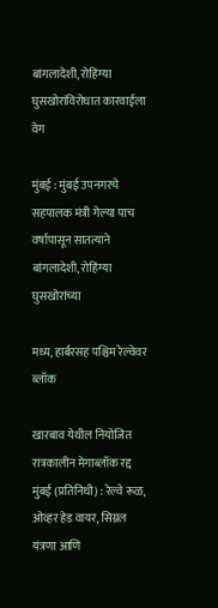बांगलादेशी, रोहिंग्या घुसखोरांविरोधात कारवाईला वेग

मुंबई : मुंबई उपनगरचे सहपालक मंत्री गेल्या पाच वर्षापासून सातत्याने बांगलादेशी, रोहिंग्या घुसखोरांच्या

मध्य, हार्बरसह पश्चिम रेल्वेवर ब्लॉक

खारबाव येथील नियोजित रात्रकालीन मेगाब्लॉक रद्द मुंबई (प्रतिनिधी) : रेल्वे रूळ, ओव्हर हेड वायर, सिग्नल यंत्रणा आणि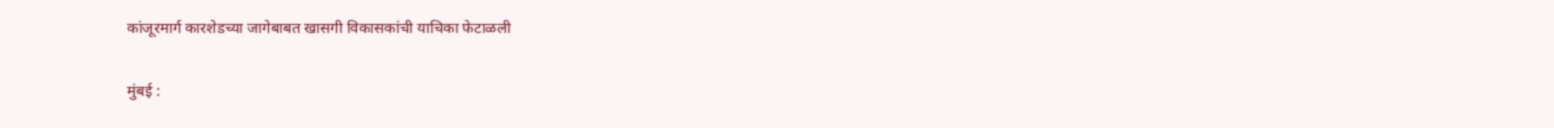कांजूरमार्ग कारशेडच्या जागेबाबत खासगी विकासकांची याचिका फेटाळली

मुंबई :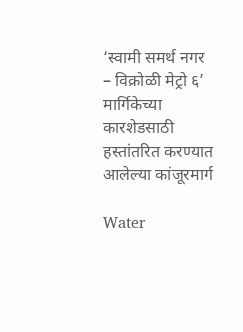‘स्वामी समर्थ नगर – विक्रोळी मेट्रो ६’ मार्गिकेच्या कारशेडसाठी हस्तांतरित करण्यात आलेल्या कांजूरमार्ग

Water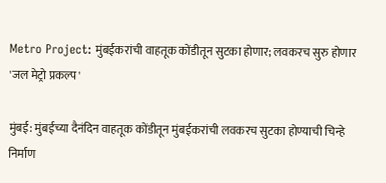Metro Project: मुंबईकरांची वाहतूक कोंडीतून सुटका होणार; लवकरच सुरु होणार 'जल मेट्रो प्रकल्प'

मुंबई: मुंबईच्या दैनंदिन वाहतूक कोंडीतून मुंबईकरांची लवकरच सुटका होण्याची चिन्हे निर्माण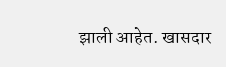झाली आहेत. खासदार